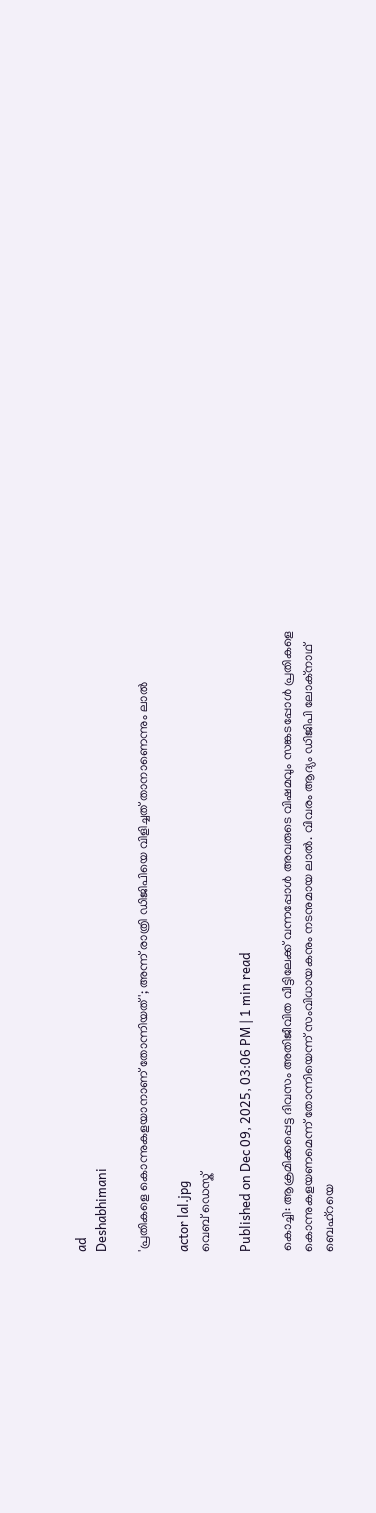ad
Deshabhimani

'പ്രതികളെ കൊന്നുകളയാനാണ് തോന്നിയത്'; അന്ന് രാത്രി ഡിജിപിയെ വിളിച്ചത് താനാണെന്നും ലാൽ

actor lal.jpg
വെബ് ഡെസ്ക്

Published on Dec 09, 2025, 03:06 PM | 1 min read

കൊച്ചി: ആക്രമിക്കപ്പെട്ട ദിവസം അതിജീവിത വീട്ടിലേക്ക്‌ വന്നപ്പോൾ അവരുടെ വിഷമവും സങ്കടപ്പോൾ പ്രതികളെ കൊന്നുകളയണമെന്ന്‌ തോന്നിയെന്ന്‌ സംവിധായകനും നടനുമായ ലാൽ. വിവരം ആദ്യം ഡിജിപി ലോക്‌നാഥ്‌ ബെഹ്‌റയെ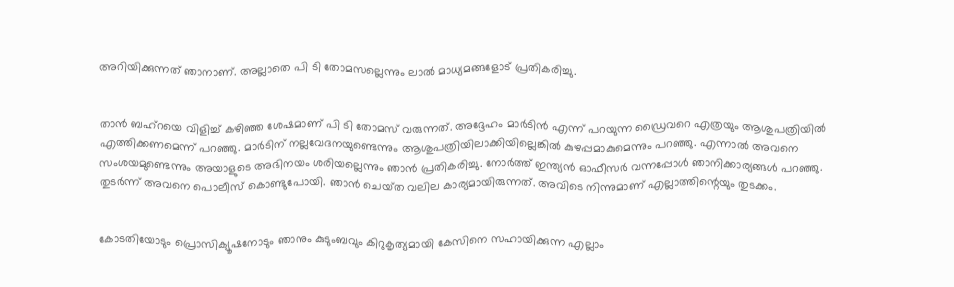അറിയിക്കുന്നത്‌ ഞാനാണ്‌. അല്ലാതെ പി ടി തോമസല്ലെന്നും ലാൽ മാധ്യമങ്ങളോട്‌ പ്രതികരിച്ചു.


താൻ ബഹ്‌റയെ വിളിച്ച്‌ കഴിഞ്ഞ ശേഷമാണ്‌ പി ടി തോമസ്‌ വരുന്നത്‌. അദ്ദേഹം മാർടിൻ എന്ന്‌ പറയുന്ന ഡ്രൈവറെ എത്രയും ആശുപത്രിയിൽ എത്തിക്കണമെന്ന്‌ പറഞ്ഞു. മാർടിന്‌ നല്ലവേദനയുണ്ടെന്നും ആശുപത്രിയിലാക്കിയില്ലെങ്കിൽ കുഴപ്പമാകുമെന്നും പറഞ്ഞു. എന്നാൽ അവനെ സംശയമുണ്ടെന്നും അയാളുടെ അഭിനയം ശരിയല്ലെന്നും ഞാൻ പ്രതികരിച്ചു. നോർത്ത്‌ ഇന്ത്യൻ ഓഫീസർ വന്നപ്പോൾ ഞാനിക്കാര്യങ്ങൾ പറഞ്ഞു. തുടർന്ന്‌ അവനെ പൊലീസ്‌ കൊണ്ടുപോയി. ഞാൻ ചെയ്‌ത വലില കാര്യമായിരുന്നത്‌. അവിടെ നിന്നുമാണ്‌ എല്ലാത്തിന്റെയും തുടക്കം.


കോടതിയോടും പ്രൊസിക്യൂഷനോടും ഞാനും കുടുംബവും കിറുകൃത്യമായി കേസിനെ സഹായിക്കുന്ന എല്ലാം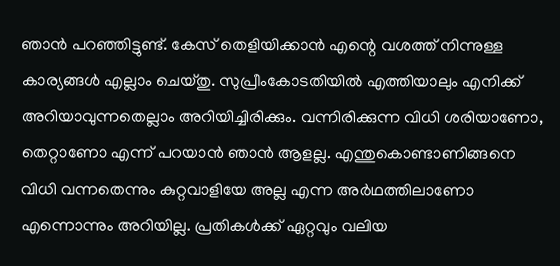ഞാൻ പറഞ്ഞിട്ടുണ്ട്‌. കേസ്‌ തെളിയിക്കാൻ എന്റെ വശത്ത്‌ നിന്നുള്ള കാര്യങ്ങൾ എല്ലാം ചെയ്‌തു. സുപ്രീംകോടതിയിൽ എത്തിയാലും എനിക്ക്‌ അറിയാവുന്നതെല്ലാം അറിയിച്ചിരിക്കും. വന്നിരിക്കുന്ന വിധി ശരിയാണോ, തെറ്റാണോ എന്ന്‌ പറയാൻ ഞാൻ ആളല്ല. എന്തുകൊണ്ടാണിങ്ങനെ വിധി വന്നതെന്നും കുറ്റവാളിയേ അല്ല എന്ന അർഥത്തിലാണോ എന്നൊന്നും അറിയില്ല. പ്രതികൾക്ക്‌ ഏറ്റവും വലിയ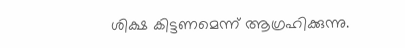ശിക്ഷ കിട്ടണമെന്ന്‌ ആഗ്രഹിക്കുന്നു.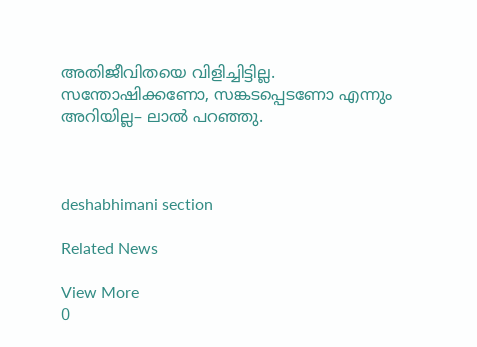അതിജീവിതയെ വിളിച്ചിട്ടില്ല. സന്തോഷിക്കണോ, സങ്കടപ്പെടണോ എന്നും അറിയില്ല– ലാൽ പറഞ്ഞു.



deshabhimani section

Related News

View More
0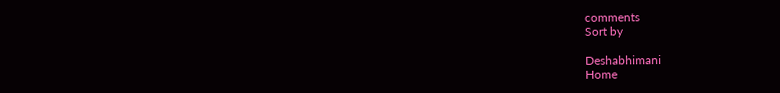comments
Sort by

Deshabhimani
Home